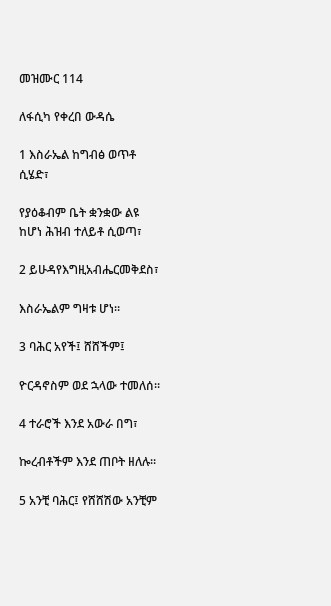መዝሙር 114

ለፋሲካ የቀረበ ውዳሴ

1 እስራኤል ከግብፅ ወጥቶ ሲሄድ፣

የያዕቆብም ቤት ቋንቋው ልዩ ከሆነ ሕዝብ ተለይቶ ሲወጣ፣

2 ይሁዳየእግዚአብሔርመቅደስ፣

እስራኤልም ግዛቱ ሆነ።

3 ባሕር አየች፤ ሸሸችም፤

ዮርዳኖስም ወደ ኋላው ተመለሰ።

4 ተራሮች እንደ አውራ በግ፣

ኰረብቶችም እንደ ጠቦት ዘለሉ።

5 አንቺ ባሕር፤ የሸሸሽው አንቺም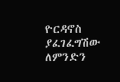ዮርዳኖስ ያፈገፈግሽው ለምንድን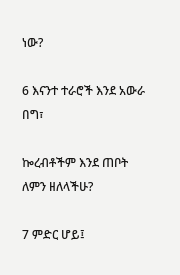ነው?

6 እናንተ ተራሮች እንደ አውራ በግ፣

ኰረብቶችም እንደ ጠቦት ለምን ዘለላችሁ?

7 ምድር ሆይ፤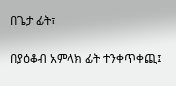በጌታ ፊት፣

በያዕቆብ አምላክ ፊት ተንቀጥቀጪ፤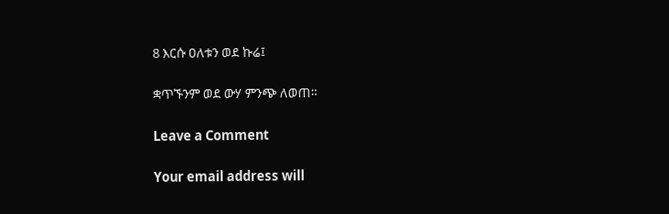8 እርሱ ዐለቱን ወደ ኩሬ፤

ቋጥኙንም ወደ ውሃ ምንጭ ለወጠ።

Leave a Comment

Your email address will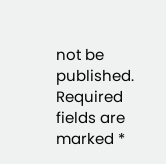not be published. Required fields are marked *